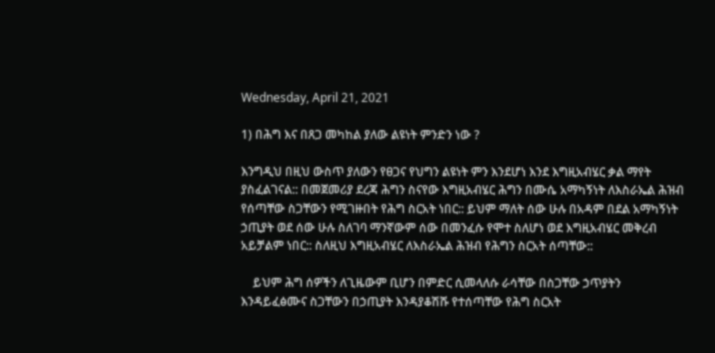Wednesday, April 21, 2021

1) በሕግ እና በጸጋ መካከል ያለው ልዩነት ምንድን ነው ?

እንግዲህ በዚህ ውስጥ ያለውን የፀጋና የህግን ልዩነት ምን እንደሆነ እንደ እግዚአብሄር ቃል ማየት ያስፈልገናል:: በመጀመሪያ ደረጃ ሕግን ስናየው እግዚአብሄር ሕግን በሙሴ አማካኝነት ለእስራኤል ሕዝብ የሰጣቸው ስጋቸውን የሚገዙበት የሕግ ስርአት ነበር:: ይህም ማለት ሰው ሁሉ በአዳም በደል አማካኝነት ኃጢያት ወደ ሰው ሁሉ ስለገባ ማንኛውም ሰው በመንፈሱ የሞተ ስለሆነ ወደ እግዚአብሄር መቅረብ አይቻልም ነበር:: ስለዚህ እግዚአብሄር ለእስራኤል ሕዝብ የሕግን ስርአት ሰጣቸው::

    ይህም ሕግ ሰዎችን ለጊዜውም ቢሆን በምድር ሲመላለሱ ራሳቸው በስጋቸው ኃጥያትን እንዳይፈፅሙና ስጋቸውን በኃጢያት እንዳያቆሽሹ የተሰጣቸው የሕግ ስርአት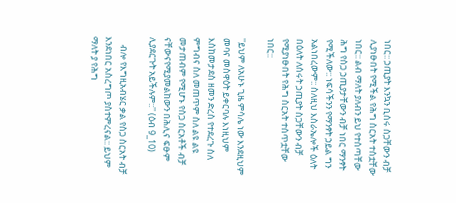ነበር:: ኃጢያት እንኳን ቢሰሩ ስጋቸውን ብቻ ሊያነፁበት የሚችል የሕግ ስርአት ተሰቷቸው ነበር:: ልብ ማለት ያለብን ይህ የተሰጣቸው ሕግ የስጋ ኃጢያታቸውን ብቻ ነበር ማንፃት የሚችለው:: ነፍሳችንን የማንፃት ኃይል ግን አልነበረውም:: ስለዚህ እስራኤሎች ዕለት በዕለት ለሰሩት ኃጢያት ስጋቸውን ብቻ የሚያነፁበት የሕግ ስርአት ተሰጥቷቸው ነበር::

''ይህም ለአሁኑ ጊዜ ምሳሌ ነው እንደዚህም መባና መስዋዕት ይቀርባሉ እነዚህም እስከመታደስ ዘመን ድረስ የተደረጉ ስለ ምግብና ስለ መጠጥም ስለ ልዩ ልዩ መታጠብም የሚሆኑ የስጋ ስርአቶች ብቻ ናቸውናየሚያመልከውን በሕሊና ፍፁም ሊያደርጉት አይችሉም::'' (ዕብ 9_10)

    ብሎ የእግዚአብሄር ቃል የስጋ ስርአት ብቻ እንደነበር አስረግጦ ያስተምረናል:: ይህም ማለት ያ የሕግ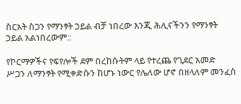ስርአት ስጋን የማንፃት ኃይል ብቻ ነበረው እንጂ ሕሊናችንን የማንፃት ኃይል አልነበረውም::

የኮርማዎችና የፍየሎች ደም በረከሱትም ላይ የተረጨ የጊደር አመድ ሥጋን ለማንፃት የሚቀድሱን ከሆኑ ነውር የሌለው ሆኖ በዘላለም መንፈስ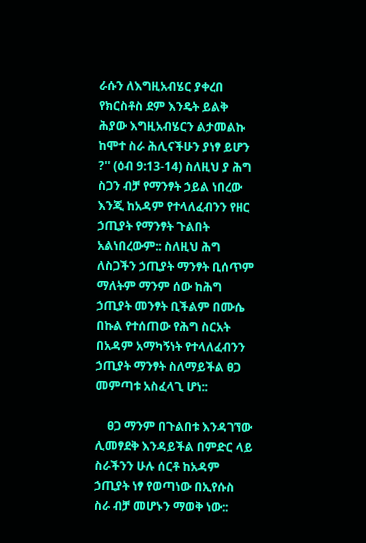ራሱን ለእግዚአብሄር ያቀረበ የክርስቶስ ደም እንዴት ይልቅ ሕያው እግዚአብሄርን ልታመልኩ ከሞተ ስራ ሕሊናችሁን ያነፃ ይሆን ?'' (ዕብ 9:13-14) ስለዚህ ያ ሕግ ስጋን ብቻ የማንፃት ኃይል ነበረው እንጂ ከአዳም የተላለፈብንን የዘር ኃጢያት የማንፃት ጉልበት አልነበረውም:: ስለዚህ ሕግ ለስጋችን ኃጢያት ማንፃት ቢሰጥም ማለትም ማንም ሰው ከሕግ ኃጢያት መንፃት ቢችልም በሙሴ በኩል የተሰጠው የሕግ ስርአት በአዳም አማካኝነት የተላለፈብንን ኃጢያት ማንፃት ስለማይችል ፀጋ መምጣቱ አስፈላጊ ሆነ::

    ፀጋ ማንም በጉልበቱ እንዳገኘው ሊመፃደቅ እንዳይችል በምድር ላይ ስራችንን ሁሉ ሰርቶ ከአዳም ኃጢያት ነፃ የወጣነው በኢየሱስ ስራ ብቻ መሆኑን ማወቅ ነው::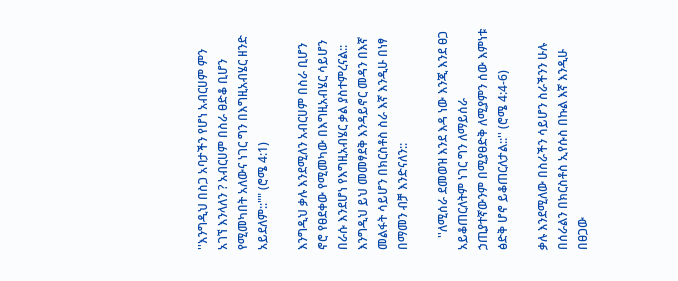''እንግዲህ በስጋ አባታችን የሆነ አብርሀም ምን አገኘ እንላለን ? አብርሀም በስራ ፀድቆ ቢሆን የሚመካበት አለውና ነገር ግን በእግዚአብሄር ዘንድ አይደለም::"" (ሮሜ 4:1)

እንግዲህ ቃሉ እንደሚለን አብርሀም በስራ ቢሆን ኖሮ የፀደቀው የሚመካው በእግዚአብሄር ሳይሆን በራሱ እንደሆነ የእግዚአብሄር ቃል ያስተምረናል:: እንግዲህ ይህ መመፃደቅ እንዳይኖር መዳን በእኛ መልፋት ሳይሆን በክርስቶስ ስራ እኛ እንዲሁ በነፃ በማመን ብቻ እንድናለን::

    ''ለሚሰራ ደመወዝ እንደ እዳ ነው እንጂ እንደ ፀጋ አይቆጠርለትም ነገር ግን ለማይሰራ ኃጢያተኛውንም በሚያፀድቅ ለሚያምን ሰው እምነቱ ፅድቅ ሆኖ ይቆጠርለታል::'' (ሮሜ 4:4-6)

ቃሉ እንደሚለው በስራችን ሳይሆን ስራችንን ሁሉ በሰራልን በክርስቶስ ኢየሱስ በኩል እኛ እንዲሁ በፀጋው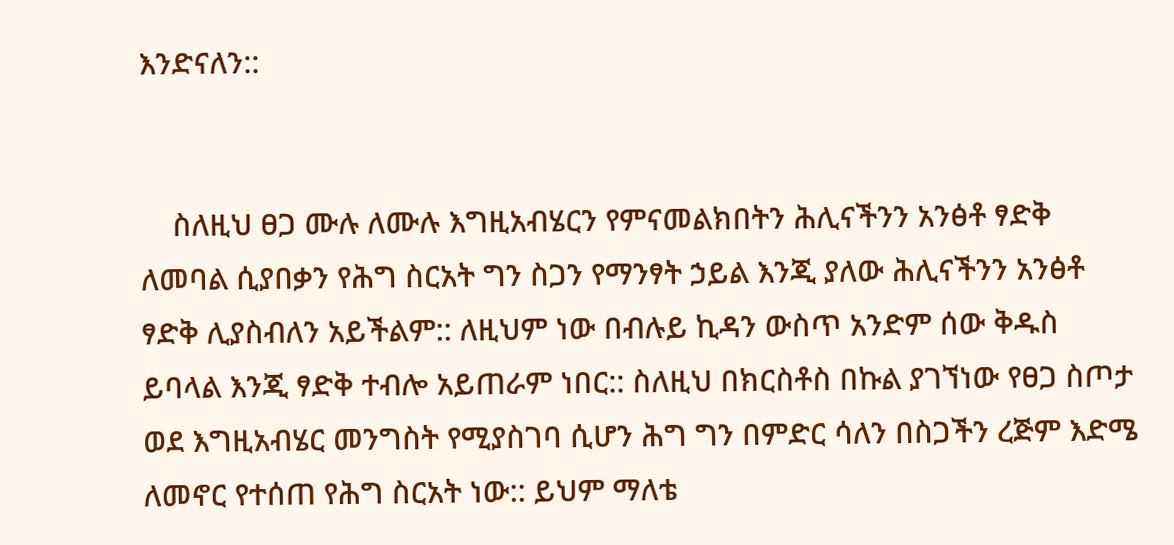እንድናለን::


    ስለዚህ ፀጋ ሙሉ ለሙሉ እግዚአብሄርን የምናመልክበትን ሕሊናችንን አንፅቶ ፃድቅ ለመባል ሲያበቃን የሕግ ስርአት ግን ስጋን የማንፃት ኃይል እንጂ ያለው ሕሊናችንን አንፅቶ ፃድቅ ሊያስብለን አይችልም:: ለዚህም ነው በብሉይ ኪዳን ውስጥ አንድም ሰው ቅዱስ ይባላል እንጂ ፃድቅ ተብሎ አይጠራም ነበር:: ስለዚህ በክርስቶስ በኩል ያገኘነው የፀጋ ስጦታ ወደ እግዚአብሄር መንግስት የሚያስገባ ሲሆን ሕግ ግን በምድር ሳለን በስጋችን ረጅም እድሜ ለመኖር የተሰጠ የሕግ ስርአት ነው:: ይህም ማለቴ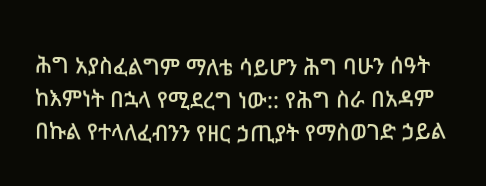ሕግ አያስፈልግም ማለቴ ሳይሆን ሕግ ባሁን ሰዓት ከእምነት በኋላ የሚደረግ ነው:: የሕግ ስራ በአዳም በኩል የተላለፈብንን የዘር ኃጢያት የማስወገድ ኃይል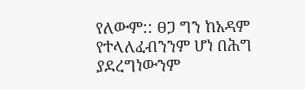የለውም:: ፀጋ ግን ከአዳም የተላለፈብንንም ሆነ በሕግ ያደረግነውንም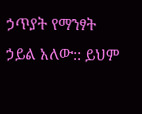ኃጥያት የማንፃት ኃይል አለው:: ይህም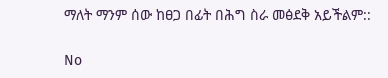ማለት ማንም ሰው ከፀጋ በፊት በሕግ ስራ መፅደቅ አይችልም::

No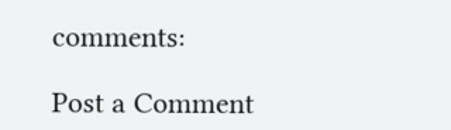comments:

Post a Comment